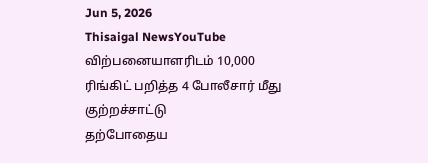Jun 5, 2026
Thisaigal NewsYouTube
விற்பனையாளரிடம் 10,000 ரிங்கிட் பறித்த 4 போலீசார் மீது  குற்றச்சாட்டு
தற்போதைய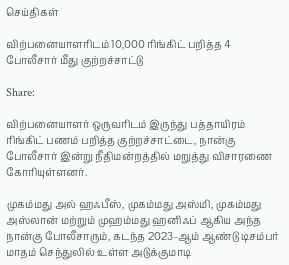செய்திகள்

விற்பனையாளரிடம் 10,000 ரிங்கிட் பறித்த 4 போலீசார் மீது குற்றச்சாட்டு

Share:

விற்பனையாளர் ஒருவரிடம் இருந்து பத்தாயிரம் ரிங்கிட் பணம் பறித்த குற்றச்சாட்டை, நான்கு போலீசார் இன்று நீதிமன்றத்தில் மறுத்து விசாரணை கோரியுள்ளனர்.

முகம்மது அல் ஹஃபீஸ், முகம்மது அஸ்மி, முகம்மது அஸ்லான் மற்றும் முஹம்மது ஹனிஃப் ஆகிய அந்த நான்கு போலீசாரும், கடந்த 2023-ஆம் ஆண்டு டிசம்பர் மாதம் செந்துலில் உள்ள அடுக்குமாடி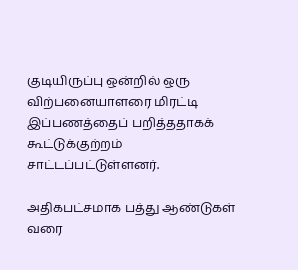குடியிருப்பு ஒன்றில் ஒரு விற்பனையாளரை மிரட்டி இப்பணத்தைப் பறித்ததாகக் கூட்டுக்குற்றம் சாட்டப்பட்டுள்ளனர்.

அதிகபட்சமாக பத்து ஆண்டுகள் வரை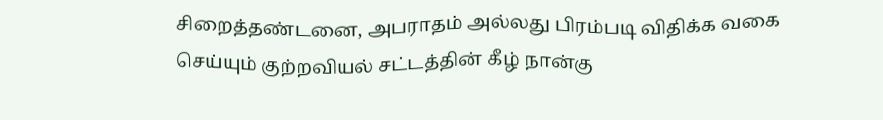சிறைத்தண்டனை, அபராதம் அல்லது பிரம்படி விதிக்க வகை செய்யும் குற்றவியல் சட்டத்தின் கீழ் நான்கு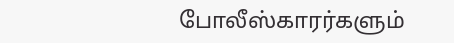போலீஸ்காரர்களும்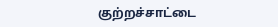குற்றச்சாட்டை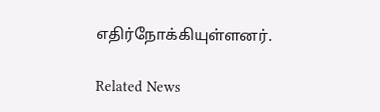எதிர்நோக்கியுள்ளனர்.

Related News